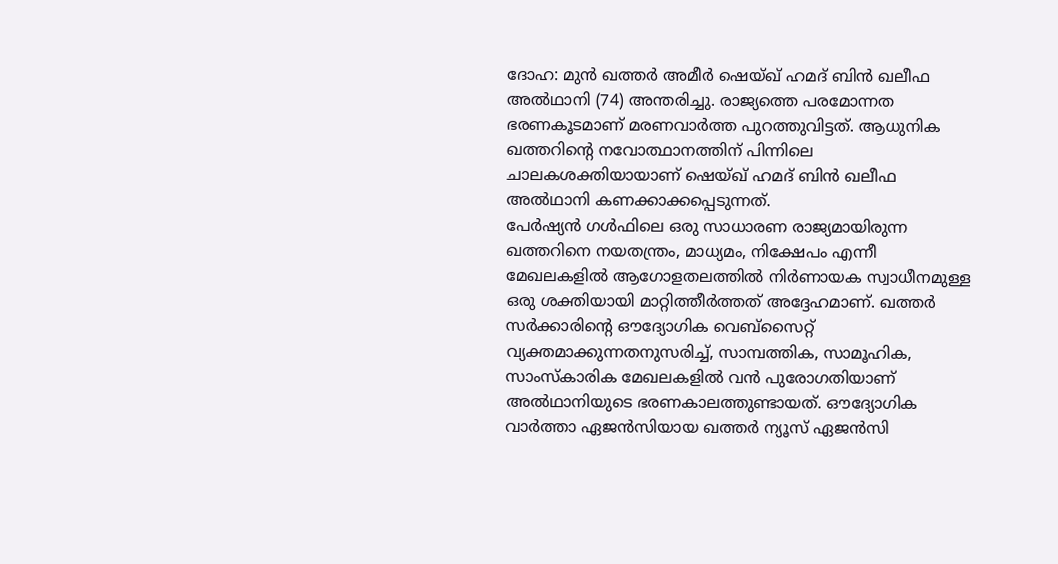ദോഹ: മുൻ ഖത്തർ അമീർ ഷെയ്ഖ് ഹമദ് ബിൻ ഖലീഫ അൽഥാനി (74) അന്തരിച്ചു. രാജ്യത്തെ പരമോന്നത ഭരണകൂടമാണ് മരണവാർത്ത പുറത്തുവിട്ടത്. ആധുനിക ഖത്തറിന്റെ നവോത്ഥാനത്തിന് പിന്നിലെ ചാലകശക്തിയായാണ് ഷെയ്ഖ് ഹമദ് ബിൻ ഖലീഫ അൽഥാനി കണക്കാക്കപ്പെടുന്നത്.
പേർഷ്യൻ ഗൾഫിലെ ഒരു സാധാരണ രാജ്യമായിരുന്ന ഖത്തറിനെ നയതന്ത്രം, മാധ്യമം, നിക്ഷേപം എന്നീ മേഖലകളിൽ ആഗോളതലത്തിൽ നിർണായക സ്വാധീനമുള്ള ഒരു ശക്തിയായി മാറ്റിത്തീർത്തത് അദ്ദേഹമാണ്. ഖത്തർ സർക്കാരിന്റെ ഔദ്യോഗിക വെബ്സൈറ്റ് വ്യക്തമാക്കുന്നതനുസരിച്ച്, സാമ്പത്തിക, സാമൂഹിക, സാംസ്കാരിക മേഖലകളിൽ വൻ പുരോഗതിയാണ് അൽഥാനിയുടെ ഭരണകാലത്തുണ്ടായത്. ഔദ്യോഗിക വാർത്താ ഏജൻസിയായ ഖത്തർ ന്യൂസ് ഏജൻസി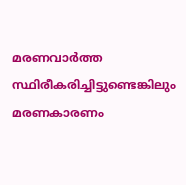മരണവാർത്ത സ്ഥിരീകരിച്ചിട്ടുണ്ടെങ്കിലും മരണകാരണം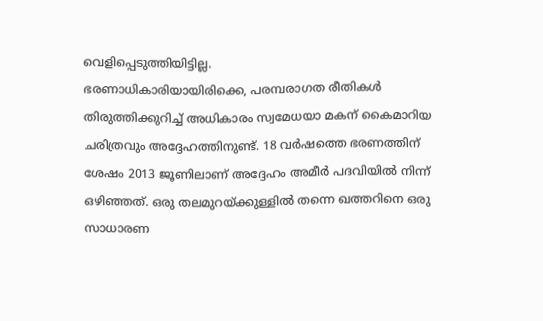വെളിപ്പെടുത്തിയിട്ടില്ല.
ഭരണാധികാരിയായിരിക്കെ, പരമ്പരാഗത രീതികൾ തിരുത്തിക്കുറിച്ച് അധികാരം സ്വമേധയാ മകന് കൈമാറിയ ചരിത്രവും അദ്ദേഹത്തിനുണ്ട്. 18 വർഷത്തെ ഭരണത്തിന് ശേഷം 2013 ജൂണിലാണ് അദ്ദേഹം അമീർ പദവിയിൽ നിന്ന് ഒഴിഞ്ഞത്. ഒരു തലമുറയ്ക്കുള്ളിൽ തന്നെ ഖത്തറിനെ ഒരു സാധാരണ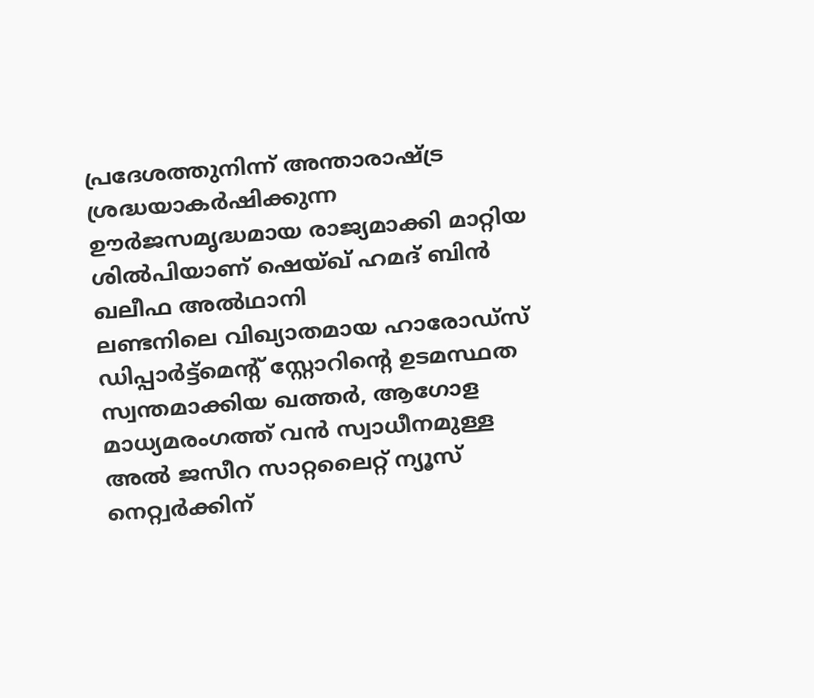പ്രദേശത്തുനിന്ന് അന്താരാഷ്ട്ര ശ്രദ്ധയാകർഷിക്കുന്ന ഊർജസമൃദ്ധമായ രാജ്യമാക്കി മാറ്റിയ ശിൽപിയാണ് ഷെയ്ഖ് ഹമദ് ബിൻ ഖലീഫ അൽഥാനി
ലണ്ടനിലെ വിഖ്യാതമായ ഹാരോഡ്സ് ഡിപ്പാർട്ട്മെന്റ് സ്റ്റോറിന്റെ ഉടമസ്ഥത സ്വന്തമാക്കിയ ഖത്തർ, ആഗോള മാധ്യമരംഗത്ത് വൻ സ്വാധീനമുള്ള അൽ ജസീറ സാറ്റലൈറ്റ് ന്യൂസ് നെറ്റ്വർക്കിന്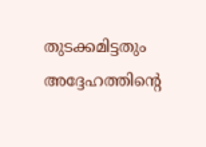തുടക്കമിട്ടതും അദ്ദേഹത്തിന്റെ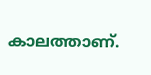കാലത്താണ്.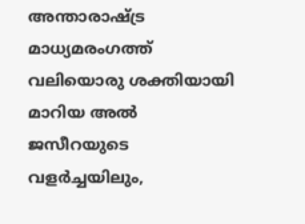അന്താരാഷ്ട്ര മാധ്യമരംഗത്ത് വലിയൊരു ശക്തിയായി മാറിയ അൽ ജസീറയുടെ വളർച്ചയിലും,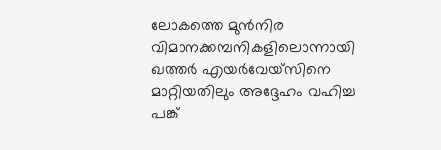ലോകത്തെ മുൻനിര വിമാനക്കമ്പനികളിലൊന്നായി ഖത്തർ എയർവേയ്സിനെ മാറ്റിയതിലും അദ്ദേഹം വഹിച്ച പങ്ക്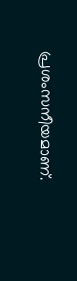പ്രശംസനീയമാണ്.